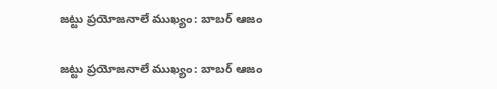జట్టు ప్రయోజనాలే ముఖ్యం: బాబర్ ఆజం

జట్టు ప్రయోజనాలే ముఖ్యం: బాబర్ ఆజం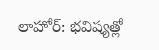లాహోర్: భవిష్యత్లో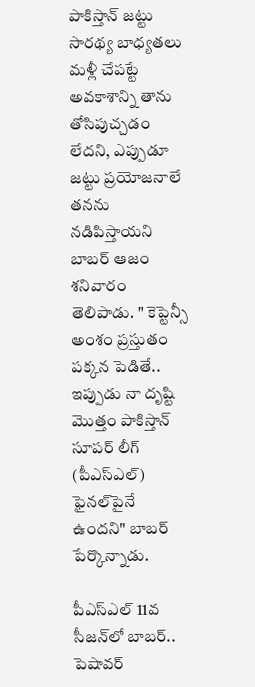పాకిస్తాన్ జట్టు సారథ్య బాధ్యతలు మళ్లీ చేపట్టే అవకాశాన్ని తాను తోసిపుచ్చడం లేదని, ఎప్పుడూ జట్టు ప్రయోజనాలే తనను నడిపిస్తాయని బాబర్ ఆజం శనివారం తెలిపాడు. " కెప్టెన్సీ అంశం ప్రస్తుతం పక్కన పెడితే.. ఇప్పుడు నా దృష్టి మొత్తం పాకిస్తాన్ సూపర్ లీగ్ (పీఎస్ఎల్) ఫైనల్‌‌‌‌‌‌‌‌పైనే ఉందని" బాబర్ పేర్కొన్నాడు.

పీఎస్ఎల్ 11వ సీజన్‌‌‌‌‌‌‌‌లో బాబర్.. పెషావర్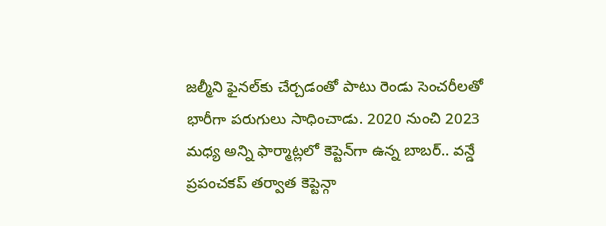జల్మీని ఫైనల్‌‌‌‌‌‌‌‌కు చేర్చడంతో పాటు రెండు సెంచరీలతో భారీగా పరుగులు సాధించాడు. 2020 నుంచి 2023 మధ్య అన్ని ఫార్మాట్లలో కెప్టెన్‌‌‌‌‌‌‌‌గా ఉన్న బాబర్.. వన్డే ప్రపంచకప్ తర్వాత కెప్టెన్గా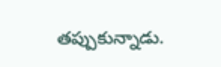తప్పుకున్నాడు.